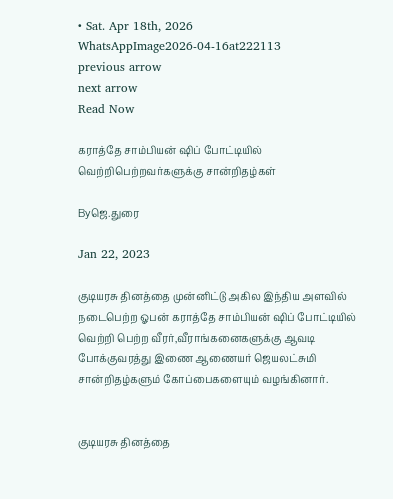• Sat. Apr 18th, 2026
WhatsAppImage2026-04-16at222113
previous arrow
next arrow
Read Now

கராத்தே சாம்பியன் ஷிப் போட்டியில் வெற்றிபெற்றவர்களுக்கு சான்றிதழ்கள்

Byஜெ.துரை

Jan 22, 2023

குடியரசு தினத்தை முன்னிட்டு அகில இந்திய அளவில் நடைபெற்ற ஓபன் கராத்தே சாம்பியன் ஷிப் போட்டியில் வெற்றி பெற்ற வீரர்,வீராங்கனைகளுக்கு ஆவடி போக்குவரத்து இணை ஆணையர் ஜெயலட்சுமி சான்றிதழ்களும் கோப்பைகளையும் வழங்கினார்.


குடியரசு தினத்தை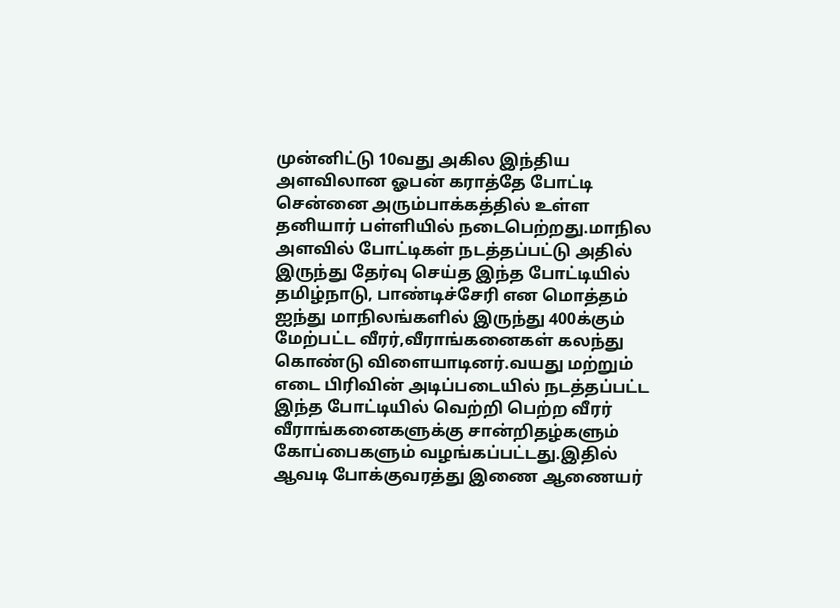முன்னிட்டு 10வது அகில இந்திய அளவிலான ஓபன் கராத்தே போட்டி சென்னை அரும்பாக்கத்தில் உள்ள தனியார் பள்ளியில் நடைபெற்றது.மாநில அளவில் போட்டிகள் நடத்தப்பட்டு அதில் இருந்து தேர்வு செய்த இந்த போட்டியில் தமிழ்நாடு, பாண்டிச்சேரி என மொத்தம் ஐந்து மாநிலங்களில் இருந்து 400க்கும் மேற்பட்ட வீரர்,வீராங்கனைகள் கலந்து கொண்டு விளையாடினர்.வயது மற்றும் எடை பிரிவின் அடிப்படையில் நடத்தப்பட்ட இந்த போட்டியில் வெற்றி பெற்ற வீரர் வீராங்கனைகளுக்கு சான்றிதழ்களும் கோப்பைகளும் வழங்கப்பட்டது.இதில் ஆவடி போக்குவரத்து இணை ஆணையர்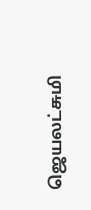ஜெயலட்சுமி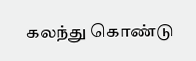கலந்து கொண்டு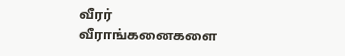வீரர் வீராங்கனைகளை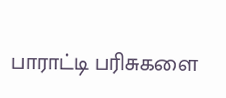பாராட்டி பரிசுகளை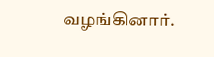வழங்கினார்.